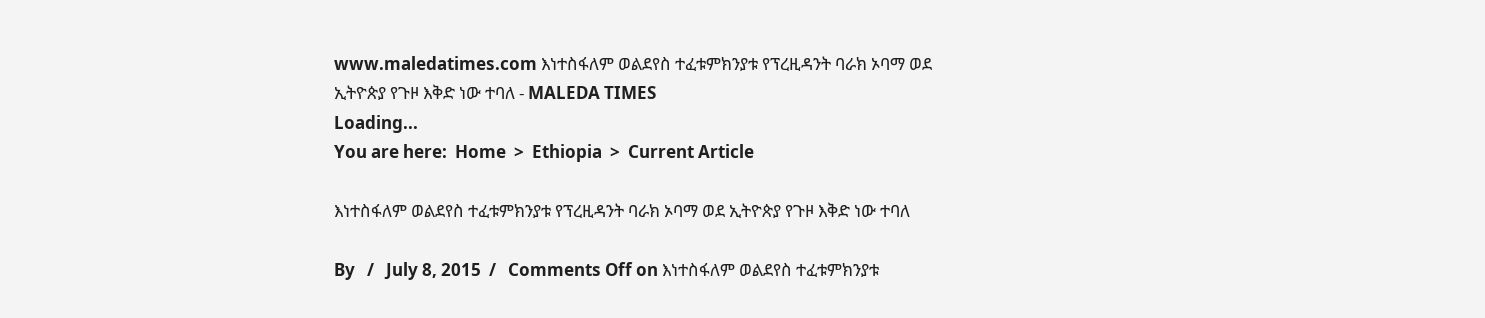www.maledatimes.com እነተስፋለም ወልደየስ ተፈቱምክንያቱ የፕረዚዳንት ባራክ ኦባማ ወደ ኢትዮጵያ የጉዞ እቅድ ነው ተባለ - MALEDA TIMES
Loading...
You are here:  Home  >  Ethiopia  >  Current Article

እነተስፋለም ወልደየስ ተፈቱምክንያቱ የፕረዚዳንት ባራክ ኦባማ ወደ ኢትዮጵያ የጉዞ እቅድ ነው ተባለ

By   /   July 8, 2015  /   Comments Off on እነተስፋለም ወልደየስ ተፈቱምክንያቱ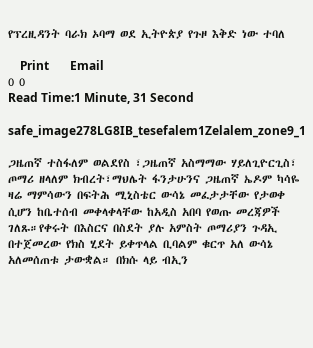የፕረዚዳንት ባራክ ኦባማ ወደ ኢትዮጵያ የጉዞ እቅድ ነው ተባለ

    Print       Email
0 0
Read Time:1 Minute, 31 Second

safe_image278LG8IB_tesefalem1Zelalem_zone9_1

ጋዜጠኛ ተስፋለም ወልደየስ ፣ጋዜጠኛ አስማማው ሃይለጊዮርጊስ፣ ጦማሪ ዘላለም ክብረት፣ማህሌት ፋንታሁንና ጋዜጠኛ ኤዶም ካሳዬ ዛሬ ማምሳውን በፍትሕ ሚኒስቴር ውሳኔ መፈታታቸው የታወቀ ሲሆን ከቤተሰብ መቀላቀላቸው ከአዲስ አበባ የወጡ መረጃዎች ገለጹ።የቀሩት በእስርና በስደት ያሉ አምስት ጦማሪያን ጉዳኢ በተጀመረው የክስ ሂደት ይቀጥላል ቢባልም ቁርጥ አለ ውሳኔ አለመሰጠቱ ታውቋል። በክሱ ላይ ብኢን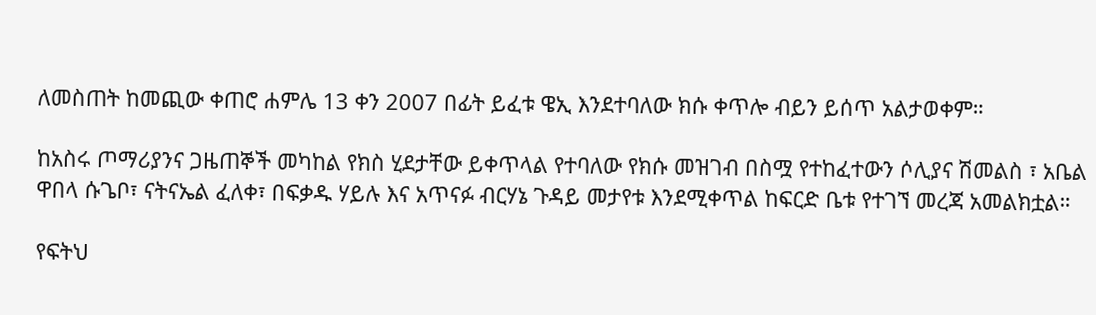ለመስጠት ከመጪው ቀጠሮ ሐምሌ 13 ቀን 2007 በፊት ይፈቱ ዌኢ እንደተባለው ክሱ ቀጥሎ ብይን ይሰጥ አልታወቀም።

ከአስሩ ጦማሪያንና ጋዜጠኞች መካከል የክስ ሂደታቸው ይቀጥላል የተባለው የክሱ መዝገብ በስሟ የተከፈተውን ሶሊያና ሽመልስ ፣ አቤል ዋበላ ሱጌቦ፣ ናትናኤል ፈለቀ፣ በፍቃዱ ሃይሉ እና አጥናፉ ብርሃኔ ጉዳይ መታየቱ እንደሚቀጥል ከፍርድ ቤቱ የተገኘ መረጃ አመልክቷል።

የፍትህ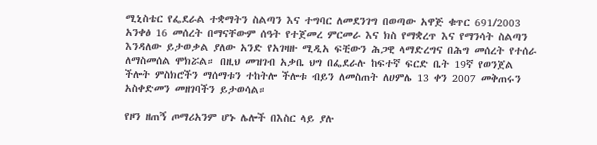ሚኒስቴር የፌደራል ተቋማትን ስልጣን እና ተግባር ለመደንገግ በወጣው አዋጅ ቁጥር 691/2003 አንቀፅ 16 መሰረት በማናቸውም ሰዓት የተጀመረ ምርመራ እና ክስ የማቋረጥ እና የማንሳት ስልጣን እንዳለው ይታወቃል ያለው አንድ የአገዛዙ ሚዲአ ፍቺውን ሕጋዊ ላማድረግና በሕግ መሰረት የተሰራ ለማስመሰል ሞክሯል። በዚህ መዝገብ አቃቤ ህግ በፌደራሉ ከፍተኛ ፍርድ ቤት 19ኛ የወንጀል ችሎት ምስክሮችን ማሰማቱን ተከትሎ ችሎቱ ብይን ለመስጠት ለሀምሌ 13 ቀን 2007 መቅጠሩን አስቀድመን መዘገባችን ይታወሳል።

የዞን ዘጠኝ ጦማሪአንም ሆኑ ሌሎች በእስር ላይ ያሉ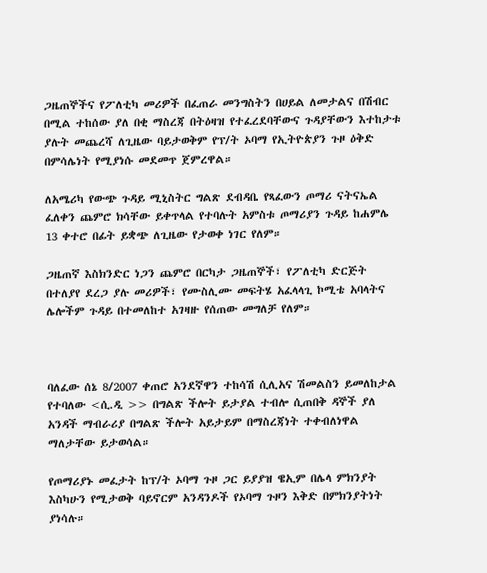ጋዜጠኞችና የፖለቲካ መሪዎች በፈጠራ መንግስትን በሀይል ለመታልና በሽብር በሚል ተከሰው ያለ በቂ ማስረጃ በትዕዛዝ የተፈረደባቸውና ጉዳያቸውን እተከታቱ ያሉት መጨረሻ ለጊዜው ባይታወቅም የፕ/ት ኦባማ የኢትዮጵያን ጉዞ ዕቅድ በምሳሌነት የሚያነሱ መደመጥ ጀምረዋል።

ለአሜሪካ የውጭ ጉዳይ ሚኒስትር ግልጽ ደብዳቤ የጻፈውን ጦማሪ ናትናኤል ፈለቀን ጨምሮ ክሳቸው ይቀጥላል የተባሉት አምስቱ ጦማሪያን ጉዳይ ከሐምሌ 13 ቀተሮ በፊት ይቋጭ ለጊዜው የታወቀ ነገር የለም።

ጋዜጠኛ እስክንድር ነጋን ጨምሮ በርካታ ጋዜጠኞች፣ የፖለቲካ ድርጅት በተለያየ ደረጋ ያሉ መሪዎች፣ የሙስሊሙ መፍትሄ አፈላላጊ ኮሚቴ አባላትና ሌሎችም ጉዳይ በተመለከተ አገዛዙ የሰጠው መግለቻ የለም።



ባለፈው ሰኔ 8/2007 ቀጠሮ አንደኛዋን ተከሳሽ ሲሊአና ሽመልስን ይመለከታል የተባለው <ሲ.ዲ >> በግልጽ ችሎት ይታያል ተብሎ ሲጠበቅ ዳኞች ያለ አንዳች ማብራሪያ በግልጽ ችሎት አይታይም በማስረጃነት ተቀብለነዋል ማለታቸው ይታወሳል።

የጦማሪያኑ መፈታት ከፕ/ት ኦባማ ጉዞ ጋር ይያያዝ ዌኢም በሌላ ምክንያት እስካሁን የሚታወቅ ባይኖርም አንዳንዶች የኦባማ ጉዞን እቅድ በምክንያትነት ያነሳሉ።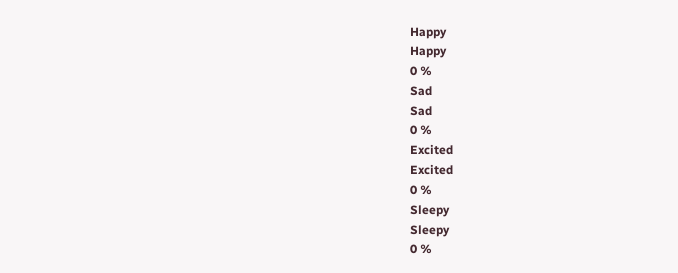Happy
Happy
0 %
Sad
Sad
0 %
Excited
Excited
0 %
Sleepy
Sleepy
0 %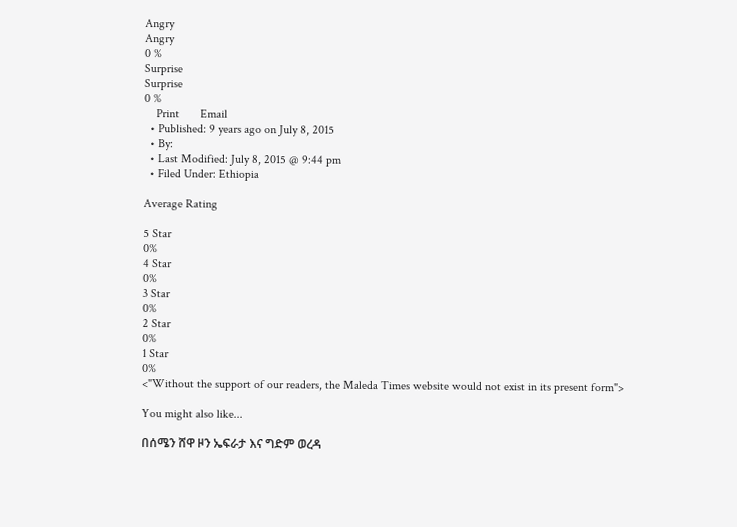Angry
Angry
0 %
Surprise
Surprise
0 %
    Print       Email
  • Published: 9 years ago on July 8, 2015
  • By:
  • Last Modified: July 8, 2015 @ 9:44 pm
  • Filed Under: Ethiopia

Average Rating

5 Star
0%
4 Star
0%
3 Star
0%
2 Star
0%
1 Star
0%
<"Without the support of our readers, the Maleda Times website would not exist in its present form">

You might also like...

በሰሜን ሸዋ ዞን ኤፍራታ እና ግድም ወረዳ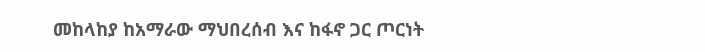መከላከያ ከአማራው ማህበረሰብ እና ከፋኖ ጋር ጦርነት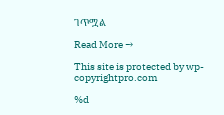ገጥሟል

Read More →

This site is protected by wp-copyrightpro.com

%d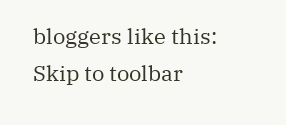bloggers like this:
Skip to toolbar